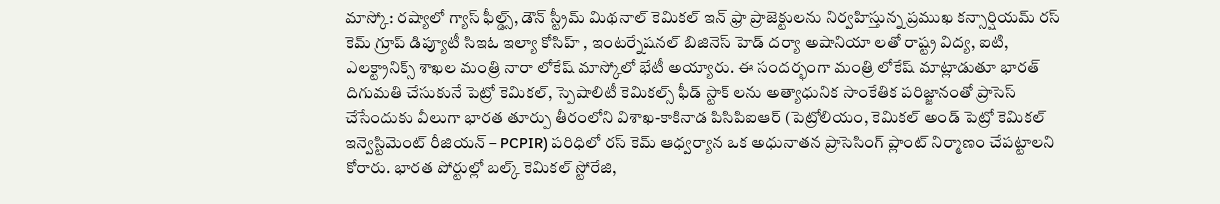మాస్కో: రష్యాలో గ్యాస్ ఫీల్డ్స్, డౌన్ స్ట్రీమ్ మిథనాల్ కెమికల్ ఇన్ ఫ్రా ప్రాజెక్టులను నిర్వహిస్తున్న ప్రముఖ కన్సార్షియమ్ రస్ కెమ్ గ్రూప్ డిప్యూటీ సిఇఓ ఇల్యా కోసిహ్ , ఇంటర్నేషనల్ బిజినెస్ హెడ్ దర్యా అషానియా లతో రాష్ట్ర విద్య, ఐటి, ఎలక్ట్రానిక్స్ శాఖల మంత్రి నారా లోకేష్ మాస్కోలో భేటీ అయ్యారు. ఈ సందర్భంగా మంత్రి లోకేష్ మాట్లాడుతూ భారత్ దిగుమతి చేసుకునే పెట్రో కెమికల్, స్పెషాలిటీ కెమికల్స్ ఫీడ్ స్టాక్ లను అత్యాధునిక సాంకేతిక పరిజ్జానంతో ప్రాసెస్ చేసేందుకు వీలుగా భారత తూర్పు తీరంలోని విశాఖ-కాకినాడ పిసిపిఐఆర్ (పెట్రోలియం, కెమికల్ అండ్ పెట్రో కెమికల్ ఇన్వెస్టిమెంట్ రీజియన్ – PCPIR) పరిధిలో రస్ కెమ్ ఆధ్వర్యాన ఒక అధునాతన ప్రాసెసింగ్ ప్లాంట్ నిర్మాణం చేపట్టాలని కోరారు. భారత పోర్టుల్లో బల్క్ కెమికల్ స్టోరేజి,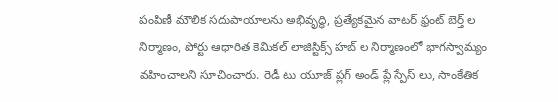పంపిణీ మౌలిక సదుపాయాలను అభివృద్ధి, ప్రత్యేకమైన వాటర్ ఫ్రంట్ బెర్త్ ల నిర్మాణం, పోర్టు ఆధారిత కెమికల్ లాజిస్టిక్స్ హబ్ ల నిర్మాణంలో భాగస్వామ్యం వహించాలని సూచించారు. రెడీ టు యూజ్ ప్లగ్ అండ్ ప్లే స్పేస్ లు, సాంకేతిక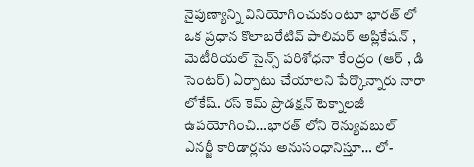నైపుణ్యాన్ని వినియోగించుకుంటూ భారత్ లో ఒక ప్రధాన కొలాబరేటివ్ పాలిమర్ అప్లికేషన్ , మెటీరియల్ సైన్స్ పరిశోధనా కేంద్రం (ఆర్ , డి సెంటర్) ఏర్పాటు చేయాలని పేర్కొన్నారు నారా లోకేష్. రస్ కెమ్ ప్రొడక్షన్ టెక్నాలజీ ఉపయోగించి…భారత్ లోని రెన్యువబుల్ ఎనర్జీ కారిడార్లను అనుసంధానిస్తూ… లో-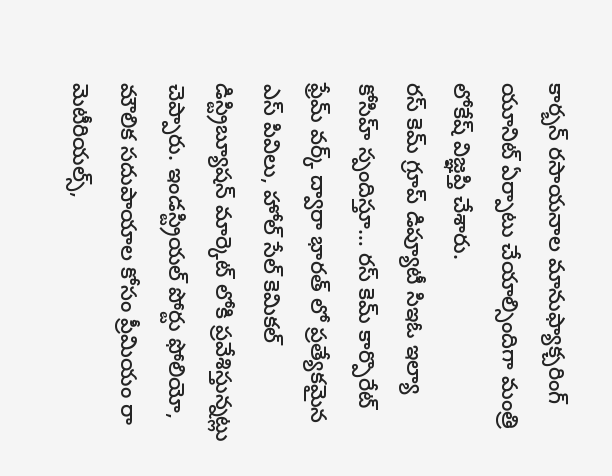కార్బన్ రసాయనాల మానుఫ్యాక్చరింగ్ యూనిట్ ఏర్పాటు చేయాల్సిందిగా మంత్రి లోకేష్ విజ్ఞప్తి చేశారు.
రస్ కెమ్ గ్రూప్ డిప్యూటీ సిఇఓ ఇల్యా కోసిహ్ స్పందిస్తూ… రస్ కెమ్ కార్పొరేట్ ఫ్రేమ్ వర్క్ ద్వారా భారత్ లో ప్రత్యేకమైన ఎస్ పివిలు, హోల్ సేల్ కెమికల్ డిస్ట్రిబ్యూషన్ మార్కెట్ లోకి ప్రవేశిస్తున్నట్లు చెప్పారు. ఇండస్ట్రియల్ పోర్టు ఫోలియో, మౌలిక సదుపాయాల కోసం ప్రీమియం రా మెటీరియల్స్,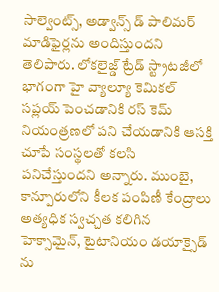సాల్వెంట్స్, అడ్వాన్స్ డ్ పాలిమర్ మాడిఫైర్లను అందిస్తుందని తెలిపారు. లోకలైజ్డ్ ట్రేడ్ స్ట్రాటజీలో భాగంగా హై వ్యాల్యూ కెమికల్ సప్లయ్ పెంచడానికి రస్ కెమ్ నియంత్రణలో పని చేయడానికి ఆసక్తి చూపే సంస్థలతో కలసి పనిచేస్తుందని అన్నారు. ముంబై, కాన్పూరులోని కీలక పంపిణీ కేంద్రాలు అత్యధిక స్వచ్చత కలిగిన హెక్సామైన్, టైటానియం డయాక్సైడ్ ను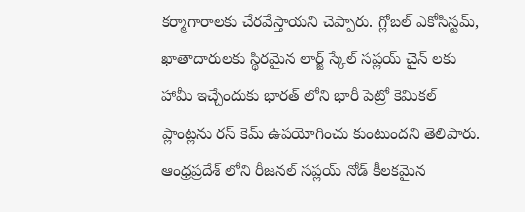కర్మాగారాలకు చేరవేస్తాయని చెప్పారు. గ్లోబల్ ఎకోసిస్టమ్, ఖాతాదారులకు స్థిరమైన లార్జ్ స్కేల్ సప్లయ్ చైన్ లకు హామీ ఇచ్చేందుకు భారత్ లోని భారీ పెట్రో కెమికల్ ప్లాంట్లను రస్ కెమ్ ఉపయోగించు కుంటుందని తెలిపారు. ఆంధ్రప్రదేశ్ లోని రీజనల్ సప్లయ్ నోడ్ కీలకమైన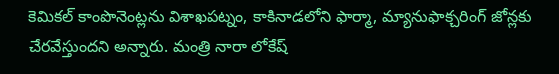కెమికల్ కాంపొనెంట్లను విశాఖపట్నం, కాకినాడలోని ఫార్మా, మ్యానుఫాక్చరింగ్ జోన్లకు చేరవేస్తుందని అన్నారు. మంత్రి నారా లోకేష్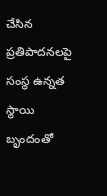చేసిన ప్రతిపాదనలపై సంస్థ ఉన్నత స్థాయి బృందంతో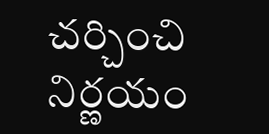చర్చించి నిర్ణయం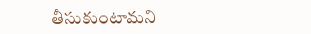తీసుకుంటామని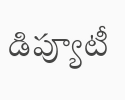డిప్యూటీ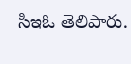సిఇఓ తెలిపారు.